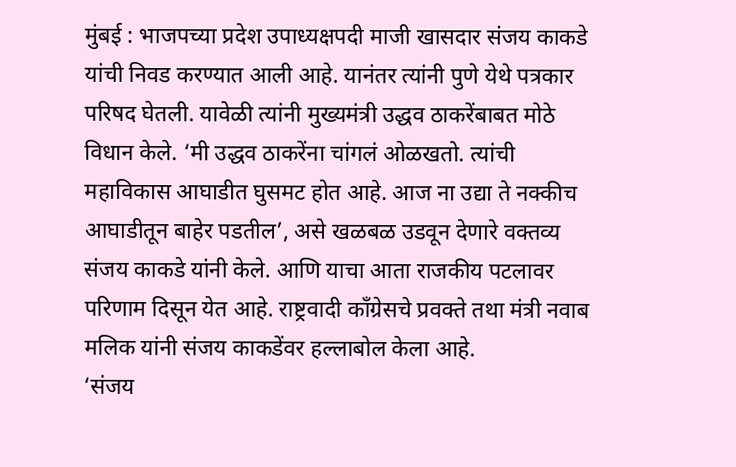मुंबई : भाजपच्या प्रदेश उपाध्यक्षपदी माजी खासदार संजय काकडे यांची निवड करण्यात आली आहे. यानंतर त्यांनी पुणे येथे पत्रकार परिषद घेतली. यावेळी त्यांनी मुख्यमंत्री उद्धव ठाकरेंबाबत मोठे विधान केले. ‘मी उद्धव ठाकरेंना चांगलं ओळखतो. त्यांची महाविकास आघाडीत घुसमट होत आहे. आज ना उद्या ते नक्कीच आघाडीतून बाहेर पडतील’, असे खळबळ उडवून देणारे वक्तव्य संजय काकडे यांनी केले. आणि याचा आता राजकीय पटलावर परिणाम दिसून येत आहे. राष्ट्रवादी काँग्रेसचे प्रवक्ते तथा मंत्री नवाब मलिक यांनी संजय काकडेंवर हल्लाबोल केला आहे.
‘संजय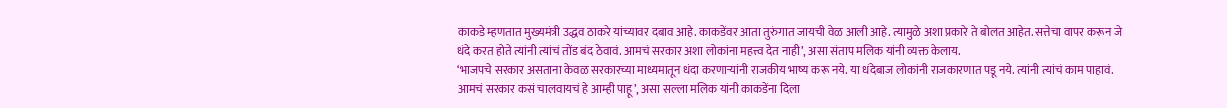काकडे म्हणतात मुख्यमंत्री उद्धव ठाकरे यांच्यावर दबाव आहे. काकडेंवर आता तुरुंगात जायची वेळ आली आहे. त्यामुळे अशा प्रकारे ते बोलत आहेत. सत्तेचा वापर करून जे धंदे करत होते त्यांनी त्यांचं तोंड बंद ठेवावं. आमचं सरकार अशा लोकांना महत्त्व देत नाही’, असा संताप मलिक यांनी व्यक्त केलाय.
‘भाजपचे सरकार असताना केवळ सरकारच्या माध्यमातून धंदा करणाऱ्यांनी राजकीय भाष्य करू नये. या धंदेबाज लोकांनी राजकारणात पडू नये. त्यांनी त्यांचं काम पाहावं. आमचं सरकार कसं चालवायचं हे आम्ही पाहू’, असा सल्ला मलिक यांनी काकडेंना दिला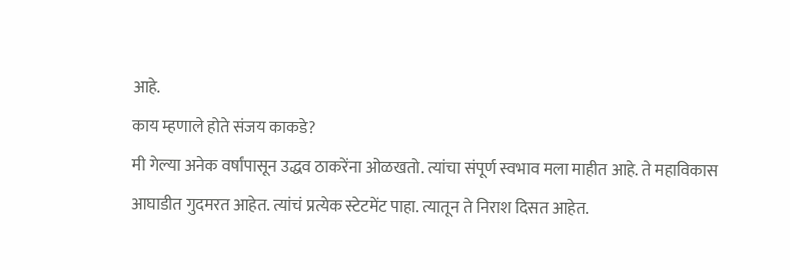आहे.
काय म्हणाले होते संजय काकडे?
मी गेल्या अनेक वर्षांपासून उद्धव ठाकरेंना ओळखतो. त्यांचा संपूर्ण स्वभाव मला माहीत आहे. ते महाविकास आघाडीत गुदमरत आहेत. त्यांचं प्रत्येक स्टेटमेंट पाहा. त्यातून ते निराश दिसत आहेत.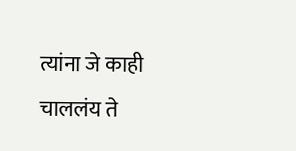त्यांना जे काही चाललंय ते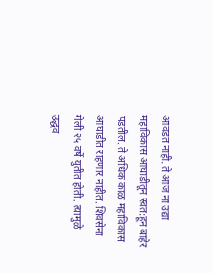आवडत नाही. ते आज ना उद्या महाविकास आघाडीतून स्वत:हून बाहेर पडतील. ते अधिक काळ महाविकास आघाडीत राहणार नाहीत. शिवसेना गेली २५ वर्षे युतीत होती. त्यामुळे उद्धव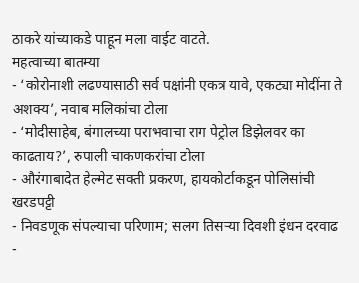ठाकरे यांच्याकडे पाहून मला वाईट वाटते.
महत्वाच्या बातम्या
- ‘कोरोनाशी लढण्यासाठी सर्व पक्षांनी एकत्र यावे, एकट्या मोदींना ते अशक्य’, नवाब मलिकांचा टोला
- ‘मोदीसाहेब, बंगालच्या पराभवाचा राग पेट्रोल डिझेलवर का काढताय?’, रुपाली चाकणकरांचा टोला
- औरंगाबादेत हेल्मेट सक्ती प्रकरण, हायकोर्टाकडून पोलिसांची खरडपट्टी
- निवडणूक संपल्याचा परिणाम; सलग तिसऱ्या दिवशी इंधन दरवाढ
-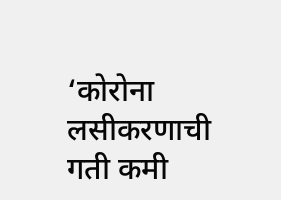‘कोरोना लसीकरणाची गती कमी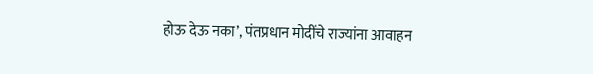होऊ देऊ नका’, पंतप्रधान मोदींचे राज्यांना आवाहन